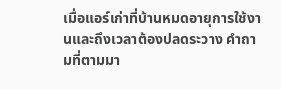เมื่อแอร์เก่าที่บ้านหมดอายุการใช้งานและถึงเวลาต้องปลดระวาง คำถามที่ตามมา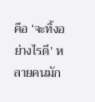คือ ‘จะทิ้งอย่างไรดี’ หลายคนมัก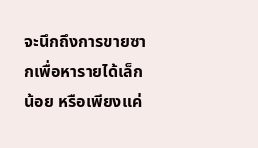จะนึกถึงการขายซากเพื่อหารายได้เล็กน้อย หรือเพียงแค่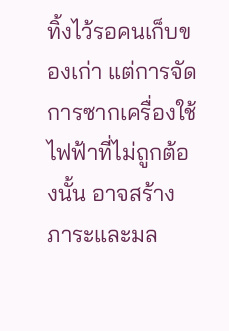ทิ้งไว้รอคนเก็บของเก่า แต่การจัดการซากเครื่องใช้ไฟฟ้าที่ไม่ถูกต้องนั้น อาจสร้างภาระและมล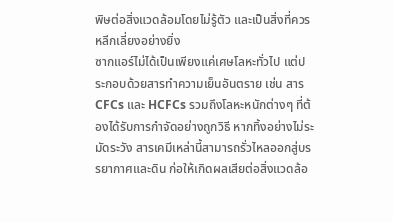พิษต่อสิ่งแวดล้อมโดยไม่รู้ตัว และเป็นสิ่งที่ควรหลีกเลี่ยงอย่างยิ่ง
ซากแอร์ไม่ได้เป็นเพียงแค่เศษโลหะทั่วไป แต่ประกอบด้วยสารทำความเย็นอันตราย เช่น สาร CFCs และ HCFCs รวมถึงโลหะหนักต่างๆ ที่ต้องได้รับการกำจัดอย่างถูกวิธี หากทิ้งอย่างไม่ระมัดระวัง สารเคมีเหล่านี้สามารถรั่วไหลออกสู่บรรยากาศและดิน ก่อให้เกิดผลเสียต่อสิ่งแวดล้อ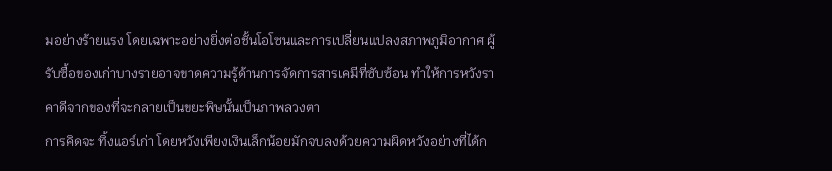มอย่างร้ายแรง โดยเฉพาะอย่างยิ่งต่อชั้นโอโซนและการเปลี่ยนแปลงสภาพภูมิอากาศ ผู้รับซื้อของเก่าบางรายอาจขาดความรู้ด้านการจัดการสารเคมีที่ซับซ้อน ทำให้การหวังราคาดีจากของที่จะกลายเป็นขยะพิษนั้นเป็นภาพลวงตา
การคิดจะ ทิ้งแอร์เก่า โดยหวังเพียงเงินเล็กน้อยมักจบลงด้วยความผิดหวังอย่างที่ได้ก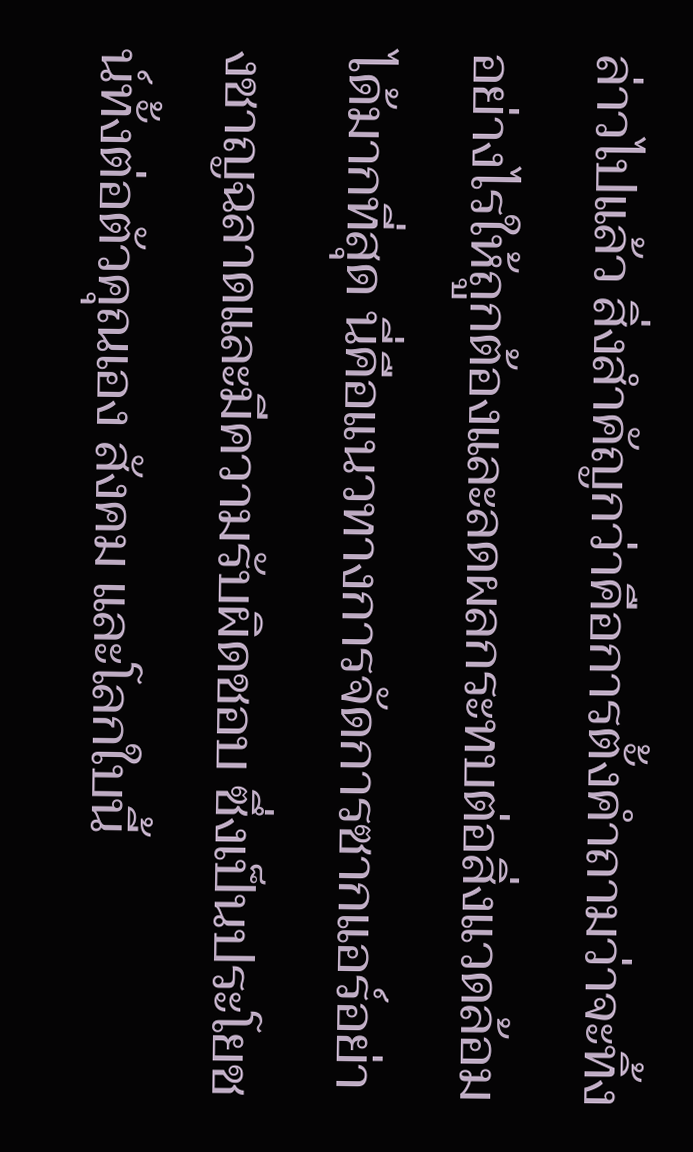ล่าวไปแล้ว สิ่งสำคัญกว่าคือการตั้งคำถามว่าจะทิ้งอย่างไรให้ถูกต้องและลดผลกระทบต่อสิ่งแวดล้อมได้มากที่สุด นี่คือแนวทางการจัดการซากแอร์อย่างชาญฉลาดและมีความรับผิดชอบ ซึ่งเป็นประโยชน์ทั้งต่อตัวคุณเอง สังคม และโลกใบนี้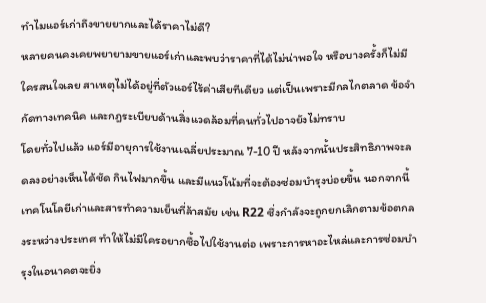ทำไมแอร์เก่าถึงขายยากและได้ราคาไม่ดี?
หลายคนคงเคยพยายามขายแอร์เก่าและพบว่าราคาที่ได้ไม่น่าพอใจ หรือบางครั้งก็ไม่มีใครสนใจเลย สาเหตุไม่ได้อยู่ที่ตัวแอร์ไร้ค่าเสียทีเดียว แต่เป็นเพราะมีกลไกตลาด ข้อจำกัดทางเทคนิค และกฎระเบียบด้านสิ่งแวดล้อมที่คนทั่วไปอาจยังไม่ทราบ
โดยทั่วไปแล้ว แอร์มีอายุการใช้งานเฉลี่ยประมาณ 7-10 ปี หลังจากนั้นประสิทธิภาพจะลดลงอย่างเห็นได้ชัด กินไฟมากขึ้น และมีแนวโน้มที่จะต้องซ่อมบำรุงบ่อยขึ้น นอกจากนี้ เทคโนโลยีเก่าและสารทำความเย็นที่ล้าสมัย เช่น R22 ซึ่งกำลังจะถูกยกเลิกตามข้อตกลงระหว่างประเทศ ทำให้ไม่มีใครอยากซื้อไปใช้งานต่อ เพราะการหาอะไหล่และการซ่อมบำรุงในอนาคตจะยิ่ง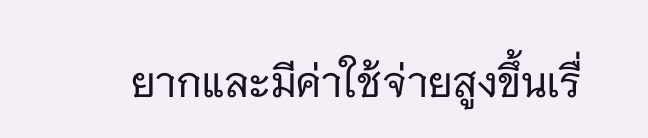ยากและมีค่าใช้จ่ายสูงขึ้นเรื่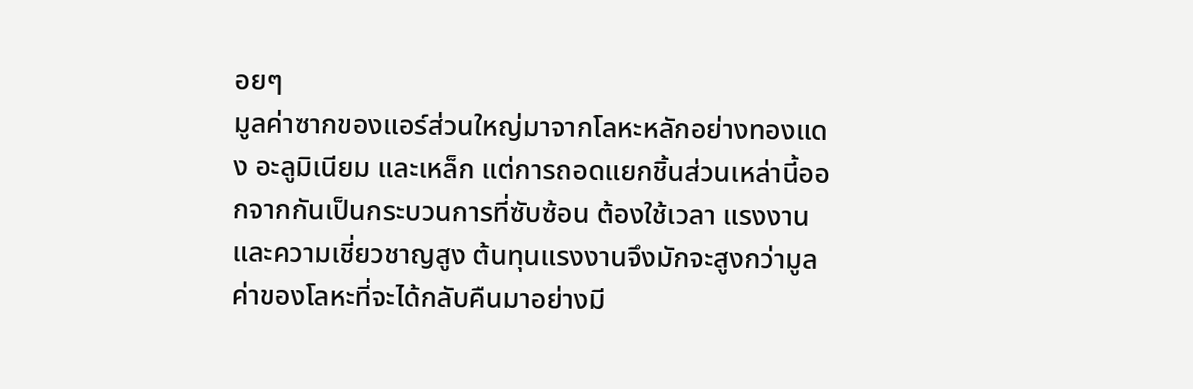อยๆ
มูลค่าซากของแอร์ส่วนใหญ่มาจากโลหะหลักอย่างทองแดง อะลูมิเนียม และเหล็ก แต่การถอดแยกชิ้นส่วนเหล่านี้ออกจากกันเป็นกระบวนการที่ซับซ้อน ต้องใช้เวลา แรงงาน และความเชี่ยวชาญสูง ต้นทุนแรงงานจึงมักจะสูงกว่ามูลค่าของโลหะที่จะได้กลับคืนมาอย่างมี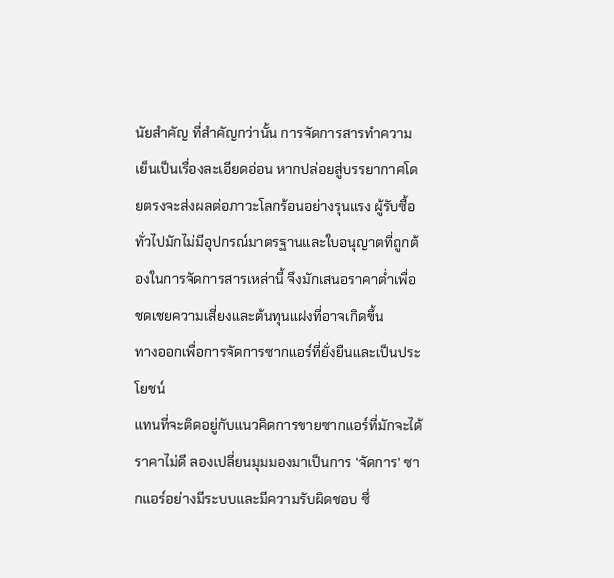นัยสำคัญ ที่สำคัญกว่านั้น การจัดการสารทำความเย็นเป็นเรื่องละเอียดอ่อน หากปล่อยสู่บรรยากาศโดยตรงจะส่งผลต่อภาวะโลกร้อนอย่างรุนแรง ผู้รับซื้อทั่วไปมักไม่มีอุปกรณ์มาตรฐานและใบอนุญาตที่ถูกต้องในการจัดการสารเหล่านี้ จึงมักเสนอราคาต่ำเพื่อชดเชยความเสี่ยงและต้นทุนแฝงที่อาจเกิดขึ้น
ทางออกเพื่อการจัดการซากแอร์ที่ยั่งยืนและเป็นประโยชน์
แทนที่จะติดอยู่กับแนวคิดการขายซากแอร์ที่มักจะได้ราคาไม่ดี ลองเปลี่ยนมุมมองมาเป็นการ ‘จัดการ’ ซากแอร์อย่างมีระบบและมีความรับผิดชอบ ซึ่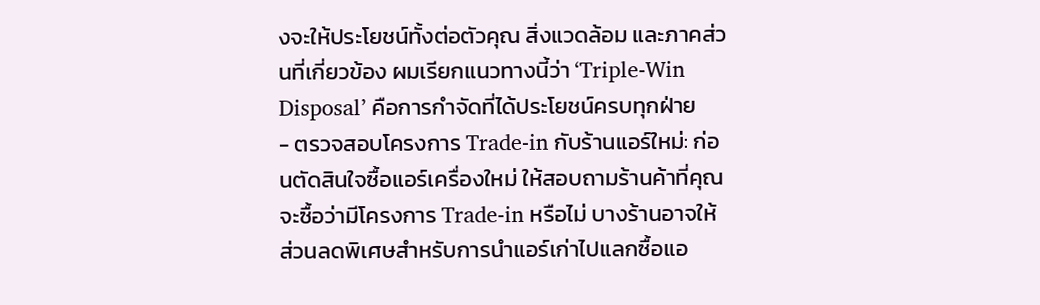งจะให้ประโยชน์ทั้งต่อตัวคุณ สิ่งแวดล้อม และภาคส่วนที่เกี่ยวข้อง ผมเรียกแนวทางนี้ว่า ‘Triple-Win Disposal’ คือการกำจัดที่ได้ประโยชน์ครบทุกฝ่าย
- ตรวจสอบโครงการ Trade-in กับร้านแอร์ใหม่: ก่อนตัดสินใจซื้อแอร์เครื่องใหม่ ให้สอบถามร้านค้าที่คุณจะซื้อว่ามีโครงการ Trade-in หรือไม่ บางร้านอาจให้ส่วนลดพิเศษสำหรับการนำแอร์เก่าไปแลกซื้อแอ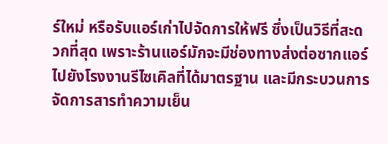ร์ใหม่ หรือรับแอร์เก่าไปจัดการให้ฟรี ซึ่งเป็นวิธีที่สะดวกที่สุด เพราะร้านแอร์มักจะมีช่องทางส่งต่อซากแอร์ไปยังโรงงานรีไซเคิลที่ได้มาตรฐาน และมีกระบวนการจัดการสารทำความเย็น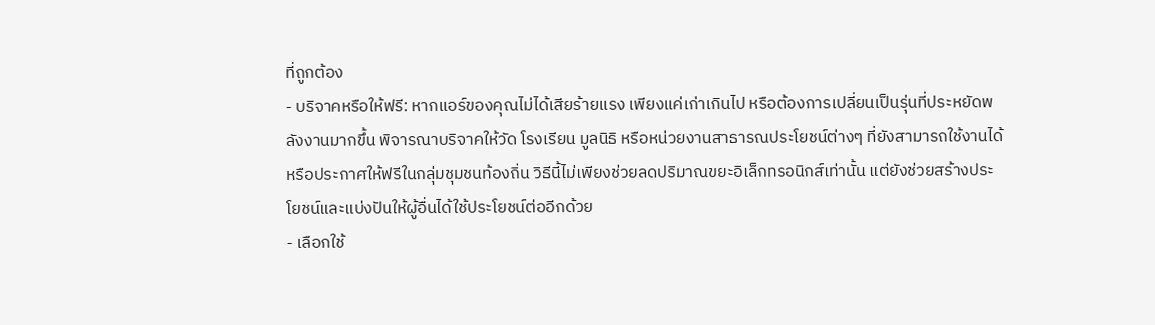ที่ถูกต้อง
- บริจาคหรือให้ฟรี: หากแอร์ของคุณไม่ได้เสียร้ายแรง เพียงแค่เก่าเกินไป หรือต้องการเปลี่ยนเป็นรุ่นที่ประหยัดพลังงานมากขึ้น พิจารณาบริจาคให้วัด โรงเรียน มูลนิธิ หรือหน่วยงานสาธารณประโยชน์ต่างๆ ที่ยังสามารถใช้งานได้ หรือประกาศให้ฟรีในกลุ่มชุมชนท้องถิ่น วิธีนี้ไม่เพียงช่วยลดปริมาณขยะอิเล็กทรอนิกส์เท่านั้น แต่ยังช่วยสร้างประโยชน์และแบ่งปันให้ผู้อื่นได้ใช้ประโยชน์ต่ออีกด้วย
- เลือกใช้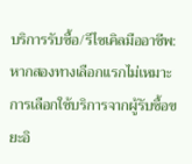บริการรับซื้อ/รีไซเคิลมืออาชีพ: หากสองทางเลือกแรกไม่เหมาะ การเลือกใช้บริการจากผู้รับซื้อขยะอิ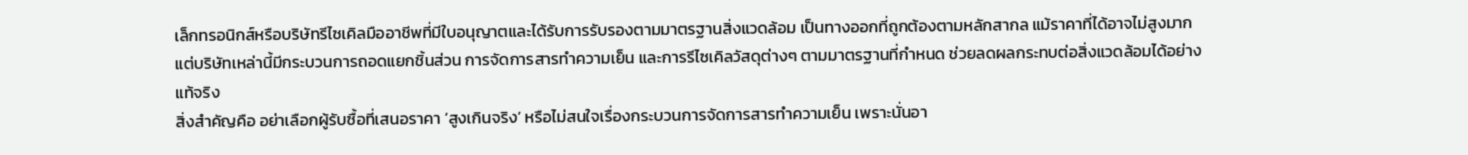เล็กทรอนิกส์หรือบริษัทรีไซเคิลมืออาชีพที่มีใบอนุญาตและได้รับการรับรองตามมาตรฐานสิ่งแวดล้อม เป็นทางออกที่ถูกต้องตามหลักสากล แม้ราคาที่ได้อาจไม่สูงมาก แต่บริษัทเหล่านี้มีกระบวนการถอดแยกชิ้นส่วน การจัดการสารทำความเย็น และการรีไซเคิลวัสดุต่างๆ ตามมาตรฐานที่กำหนด ช่วยลดผลกระทบต่อสิ่งแวดล้อมได้อย่างแท้จริง
สิ่งสำคัญคือ อย่าเลือกผู้รับซื้อที่เสนอราคา ‘สูงเกินจริง’ หรือไม่สนใจเรื่องกระบวนการจัดการสารทำความเย็น เพราะนั่นอา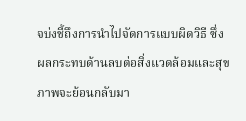จบ่งชี้ถึงการนำไปจัดการแบบผิดวิธี ซึ่งผลกระทบด้านลบต่อสิ่งแวดล้อมและสุขภาพจะย้อนกลับมา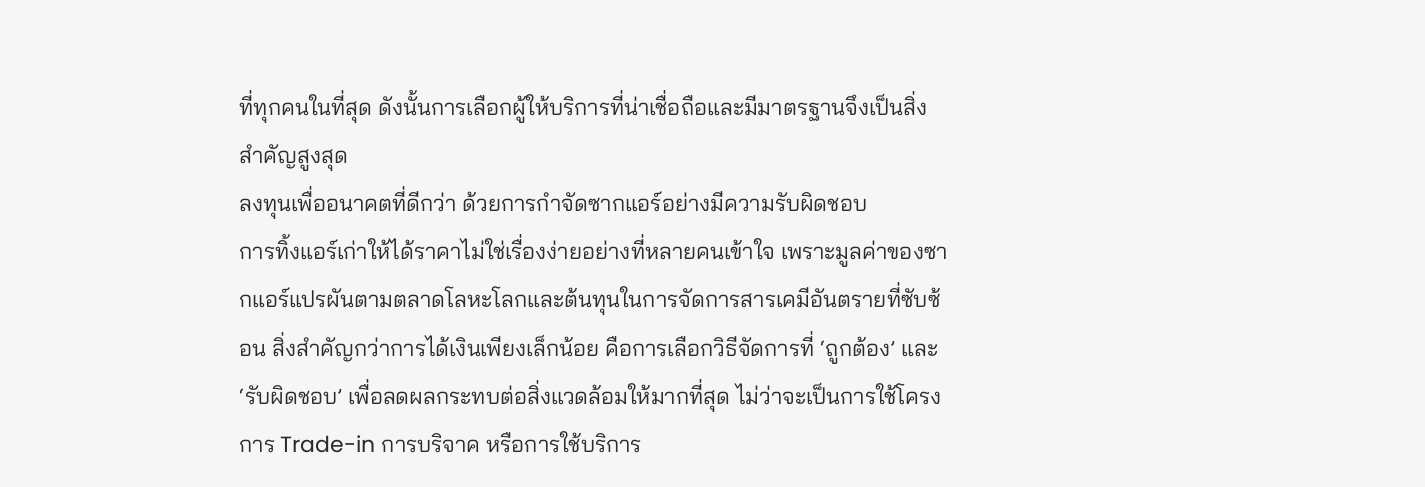ที่ทุกคนในที่สุด ดังนั้นการเลือกผู้ให้บริการที่น่าเชื่อถือและมีมาตรฐานจึงเป็นสิ่งสำคัญสูงสุด
ลงทุนเพื่ออนาคตที่ดีกว่า ด้วยการกำจัดซากแอร์อย่างมีความรับผิดชอบ
การทิ้งแอร์เก่าให้ได้ราคาไม่ใช่เรื่องง่ายอย่างที่หลายคนเข้าใจ เพราะมูลค่าของซากแอร์แปรผันตามตลาดโลหะโลกและต้นทุนในการจัดการสารเคมีอันตรายที่ซับซ้อน สิ่งสำคัญกว่าการได้เงินเพียงเล็กน้อย คือการเลือกวิธีจัดการที่ ‘ถูกต้อง’ และ ‘รับผิดชอบ’ เพื่อลดผลกระทบต่อสิ่งแวดล้อมให้มากที่สุด ไม่ว่าจะเป็นการใช้โครงการ Trade-in การบริจาค หรือการใช้บริการ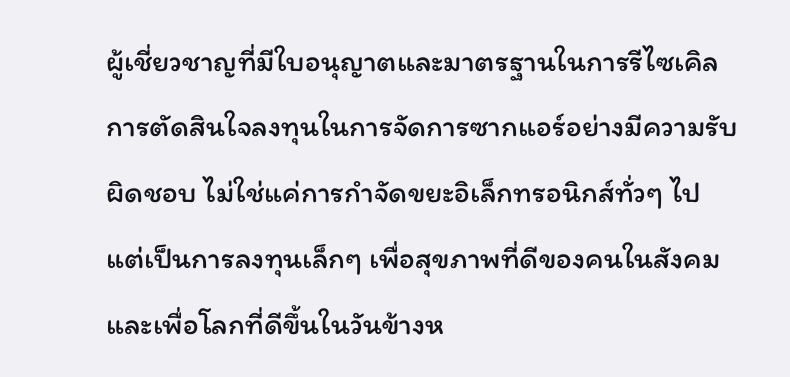ผู้เชี่ยวชาญที่มีใบอนุญาตและมาตรฐานในการรีไซเคิล
การตัดสินใจลงทุนในการจัดการซากแอร์อย่างมีความรับผิดชอบ ไม่ใช่แค่การกำจัดขยะอิเล็กทรอนิกส์ทั่วๆ ไป แต่เป็นการลงทุนเล็กๆ เพื่อสุขภาพที่ดีของคนในสังคมและเพื่อโลกที่ดีขึ้นในวันข้างห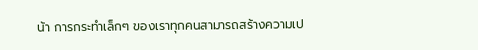น้า การกระทำเล็กๆ ของเราทุกคนสามารถสร้างความเป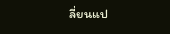ลี่ยนแป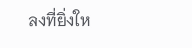ลงที่ยิ่งให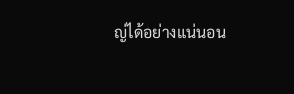ญ่ได้อย่างแน่นอน